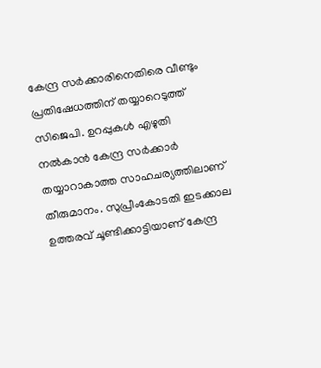കേന്ദ്ര സർക്കാരിനെതിരെ വീണ്ടും പ്രതിഷേധത്തിന് തയ്യാറെടുത്ത് സിജെപി. ഉറപ്പുകൾ എഴുതി നൽകാൻ കേന്ദ്ര സർക്കാർ തയ്യാറാകാത്ത സാഹചര്യത്തിലാണ് തീരുമാനം. സുപ്രീംകോടതി ഇടക്കാല ഉത്തരവ് ചൂണ്ടിക്കാട്ടിയാണ് കേന്ദ്ര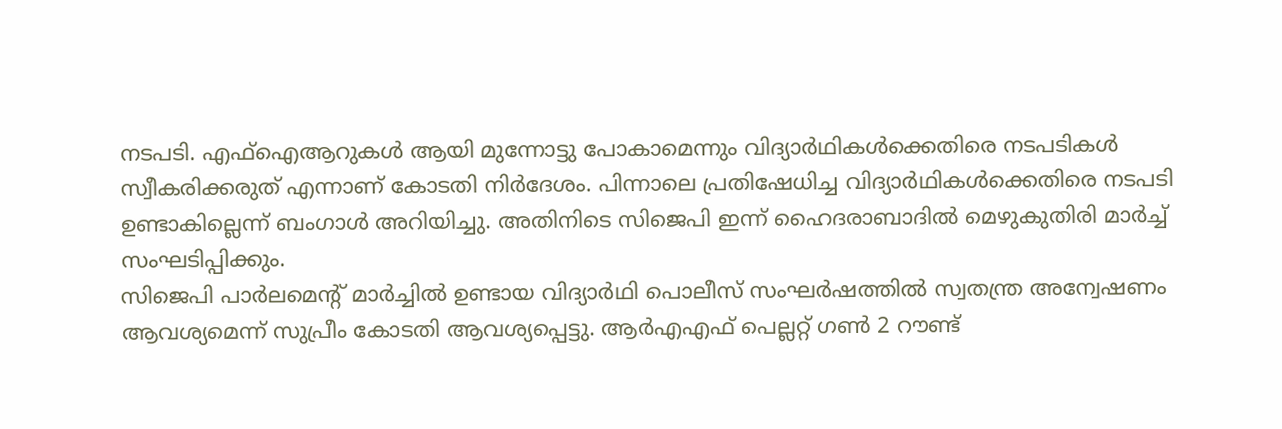നടപടി. എഫ്ഐആറുകൾ ആയി മുന്നോട്ടു പോകാമെന്നും വിദ്യാർഥികൾക്കെതിരെ നടപടികൾ സ്വീകരിക്കരുത് എന്നാണ് കോടതി നിർദേശം. പിന്നാലെ പ്രതിഷേധിച്ച വിദ്യാർഥികൾക്കെതിരെ നടപടി ഉണ്ടാകില്ലെന്ന് ബംഗാൾ അറിയിച്ചു. അതിനിടെ സിജെപി ഇന്ന് ഹൈദരാബാദിൽ മെഴുകുതിരി മാർച്ച് സംഘടിപ്പിക്കും.
സിജെപി പാർലമെന്റ് മാർച്ചിൽ ഉണ്ടായ വിദ്യാർഥി പൊലീസ് സംഘർഷത്തിൽ സ്വതന്ത്ര അന്വേഷണം ആവശ്യമെന്ന് സുപ്രീം കോടതി ആവശ്യപ്പെട്ടു. ആർഎഎഫ് പെല്ലറ്റ് ഗൺ 2 റൗണ്ട്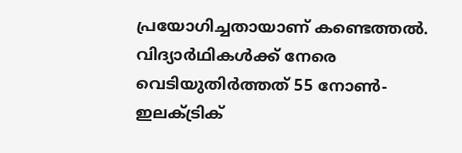പ്രയോഗിച്ചതായാണ് കണ്ടെത്തൽ. വിദ്യാർഥികൾക്ക് നേരെ വെടിയുതിർത്തത് 55 നോൺ-ഇലക്ട്രിക്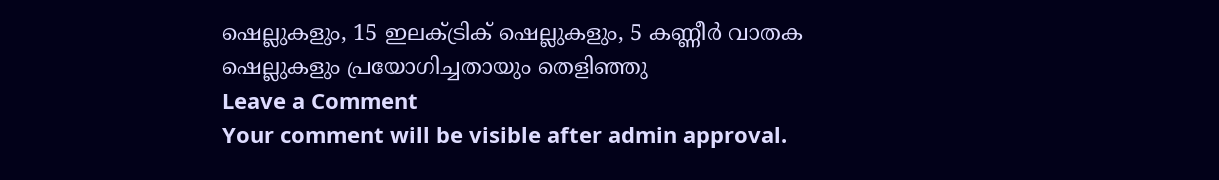ഷെല്ലുകളും, 15 ഇലക്ട്രിക് ഷെല്ലുകളും, 5 കണ്ണീർ വാതക ഷെല്ലുകളും പ്രയോഗിച്ചതായും തെളിഞ്ഞു
Leave a Comment
Your comment will be visible after admin approval.